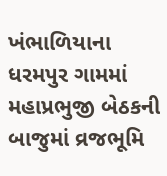ખંભાળિયાના ધરમપુર ગામમાં મહાપ્રભુજી બેઠકની બાજુમાં વ્રજભૂમિ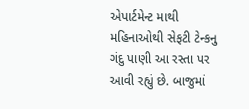એપાર્ટમેન્ટ માથી મહિનાઓથી સેફટી ટેન્કનુ ગંદુ પાણી આ રસ્તા પર આવી રહ્યું છે. બાજુમાં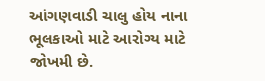આંગણવાડી ચાલુ હોય નાના ભૂલકાઓ માટે આરોગ્ય માટે જોખમી છે.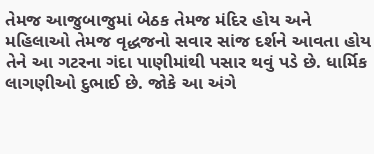તેમજ આજુબાજુમાં બેઠક તેમજ મંદિર હોય અને મહિલાઓ તેમજ વૃદ્ધજનો સવાર સાંજ દર્શને આવતા હોય તેને આ ગટરના ગંદા પાણીમાંથી પસાર થવું પડે છે. ધાર્મિક લાગણીઓ દુભાઈ છે. જોકે આ અંગે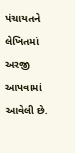પંચાયતને લેખિતમાં અરજી આપવામાં આવેલી છે.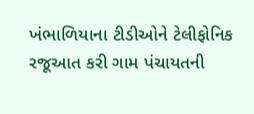ખંભાળિયાના ટીડીઓને ટેલીફોનિક રજૂઆત કરી ગામ પંચાયતની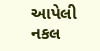આપેલી નકલ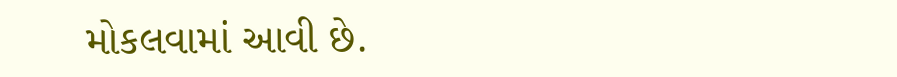મોકલવામાં આવી છે.